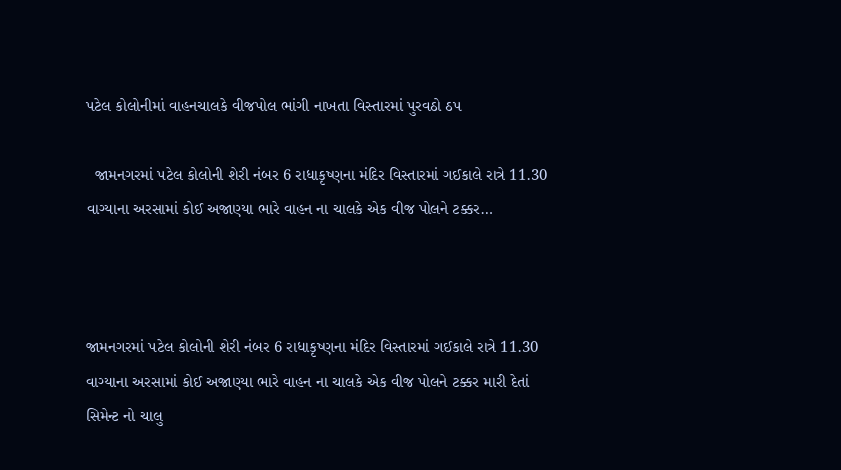પટેલ કોલોનીમાં વાહનચાલકે વીજપોલ ભાંગી નાખતા વિસ્તારમાં પુરવઠો ઠપ

  જામનગરમાં પટેલ કોલોની શેરી નંબર 6 રાધાકૃષ્ણના મંદિર વિસ્તારમાં ગઈકાલે રાત્રે 11.30 વાગ્યાના અરસામાં કોઈ અજાણ્યા ભારે વાહન ના ચાલકે એક વીજ પોલને ટક્કર…



જામનગરમાં પટેલ કોલોની શેરી નંબર 6 રાધાકૃષ્ણના મંદિર વિસ્તારમાં ગઈકાલે રાત્રે 11.30 વાગ્યાના અરસામાં કોઈ અજાણ્યા ભારે વાહન ના ચાલકે એક વીજ પોલને ટક્કર મારી દેતાં સિમેન્ટ નો ચાલુ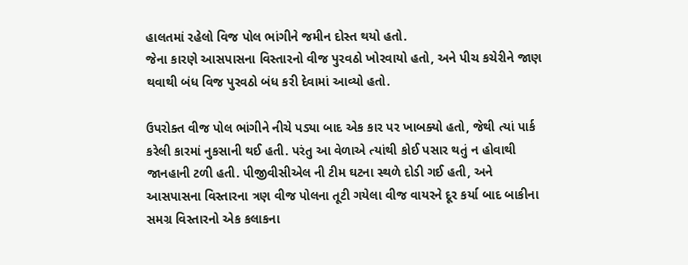હાલતમાં રહેલો વિજ પોલ ભાંગીને જમીન દોસ્ત થયો હતો.
જેના કારણે આસપાસના વિસ્તારનો વીજ પુરવઠો ખોરવાયો હતો, અને પીચ કચેરીને જાણ થવાથી બંધ વિજ પુરવઠો બંધ કરી દેવામાં આવ્યો હતો.

ઉપરોક્ત વીજ પોલ ભાંગીને નીચે પડ્યા બાદ એક કાર પર ખાબક્યો હતો, જેથી ત્યાં પાર્ક કરેલી કારમાં નુકસાની થઈ હતી. પરંતુ આ વેળાએ ત્યાંથી કોઈ પસાર થતું ન હોવાથી જાનહાની ટળી હતી. પીજીવીસીએલ ની ટીમ ઘટના સ્થળે દોડી ગઈ હતી, અને આસપાસના વિસ્તારના ત્રણ વીજ પોલના તૂટી ગયેલા વીજ વાયરને દૂર કર્યા બાદ બાકીના સમગ્ર વિસ્તારનો એક કલાકના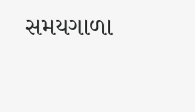સમયગાળા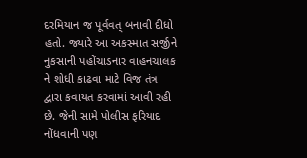દરમિયાન જ પૂર્વવત્ બનાવી દીધો હતો. જ્યારે આ અકસ્માત સર્જીને નુકસાની પહોંચાડનાર વાહનચાલક ને શોધી કાઢવા માટે વિજ તંત્ર દ્વારા કવાયત કરવામાં આવી રહી છે. જેની સામે પોલીસ ફરિયાદ નોંધવાની પણ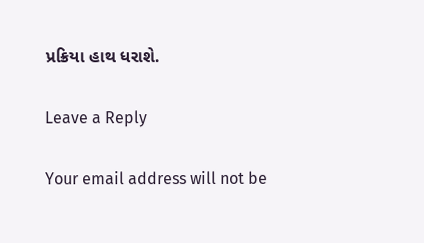પ્રક્રિયા હાથ ધરાશે.

Leave a Reply

Your email address will not be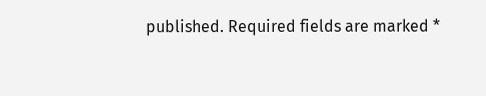published. Required fields are marked *